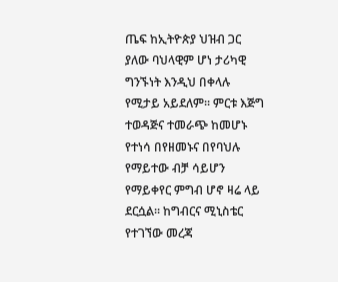ጤፍ ከኢትዮጵያ ህዝብ ጋር ያለው ባህላዊም ሆነ ታሪካዊ ግንኙነት እንዲህ በቀላሉ የሚታይ አይደለም፡፡ ምርቱ እጅግ ተወዳጅና ተመራጭ ከመሆኑ የተነሳ በየዘመኑና በየባህሉ የማይተው ብቻ ሳይሆን የማይቀየር ምግብ ሆኖ ዛሬ ላይ ደርሷል፡፡ ከግብርና ሚኒስቴር የተገኘው መረጃ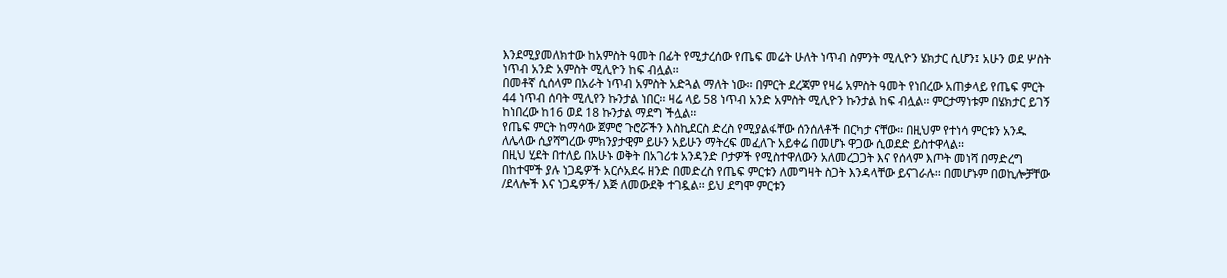እንደሚያመለክተው ከአምስት ዓመት በፊት የሚታረሰው የጤፍ መሬት ሁለት ነጥብ ስምንት ሚሊዮን ሄክታር ሲሆን፤ አሁን ወደ ሦስት ነጥብ አንድ አምስት ሚሊዮን ከፍ ብሏል፡፡
በመቶኛ ሲሰላም በአራት ነጥብ አምስት አድጓል ማለት ነው፡፡ በምርት ደረጃም የዛሬ አምስት ዓመት የነበረው አጠቃላይ የጤፍ ምርት 44 ነጥብ ሰባት ሚሊየን ኩንታል ነበር፡፡ ዛሬ ላይ 58 ነጥብ አንድ አምስት ሚሊዮን ኩንታል ከፍ ብሏል፡፡ ምርታማነቱም በሄክታር ይገኝ ከነበረው ከ16 ወደ 18 ኩንታል ማደግ ችሏል፡፡
የጤፍ ምርት ከማሳው ጀምሮ ጉሮሯችን እስኪደርስ ድረስ የሚያልፋቸው ሰንሰለቶች በርካታ ናቸው፡፡ በዚህም የተነሳ ምርቱን አንዱ ለሌላው ሲያሻግረው ምክንያታዊም ይሁን አይሁን ማትረፍ መፈለጉ አይቀሬ በመሆኑ ዋጋው ሲወደድ ይስተዋላል፡፡
በዚህ ሂደት በተለይ በአሁኑ ወቅት በአገሪቱ አንዳንድ ቦታዎች የሚስተዋለውን አለመረጋጋት እና የሰላም እጦት መነሻ በማድረግ በከተሞች ያሉ ነጋዴዎች አርሶአደሩ ዘንድ በመድረስ የጤፍ ምርቱን ለመግዛት ስጋት እንዳላቸው ይናገራሉ፡፡ በመሆኑም በወኪሎቻቸው /ደላሎች እና ነጋዴዎች/ እጅ ለመውደቅ ተገዷል፡፡ ይህ ደግሞ ምርቱን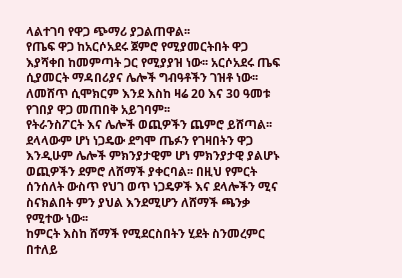ላልተገባ የዋጋ ጭማሪ ያጋልጠዋል፡፡
የጤፍ ዋጋ ከአርሶአደሩ ጀምሮ የሚያመርትበት ዋጋ እያሻቀበ ከመምጣት ጋር የሚያያዝ ነው፡፡ አርሶአደሩ ጤፍ ሲያመርት ማዳበሪያና ሌሎች ግብዓቶችን ገዝቶ ነው፡፡ ለመሸጥ ሲሞክርም እንደ እስከ ዛሬ 20 እና 30 ዓመቱ የገበያ ዋጋ መጠበቅ አይገባም፡፡
የትራንስፖርት እና ሌሎች ወጪዎችን ጨምሮ ይሸጣል፡፡ ደላላውም ሆነ ነጋዴው ደግሞ ጤፉን የገዛበትን ዋጋ እንዲሁም ሌሎች ምክንያታዊም ሆነ ምክንያታዊ ያልሆኑ
ወጪዎችን ደምሮ ለሸማች ያቀርባል፡፡ በዚህ የምርት ሰንሰለት ውስጥ የህገ ወጥ ነጋዴዎች እና ደላሎችን ሚና ስናክልበት ምን ያህል እንደሚሆን ለሸማች ጫንቃ የሚተው ነው፡፡
ከምርት እስከ ሸማች የሚደርስበትን ሂደት ስንመረምር በተለይ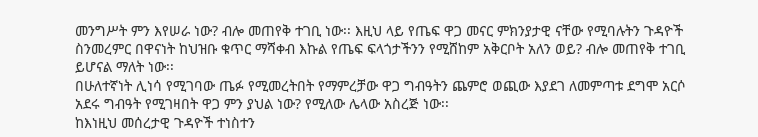መንግሥት ምን እየሠራ ነው? ብሎ መጠየቅ ተገቢ ነው፡፡ እዚህ ላይ የጤፍ ዋጋ መናር ምክንያታዊ ናቸው የሚባሉትን ጉዳዮች ስንመረምር በዋናነት ከህዝቡ ቁጥር ማሻቀብ እኩል የጤፍ ፍላጎታችንን የሚሸከም አቅርቦት አለን ወይ? ብሎ መጠየቅ ተገቢ ይሆናል ማለት ነው፡፡
በሁለተኛነት ሊነሳ የሚገባው ጤፉ የሚመረትበት የማምረቻው ዋጋ ግብዓትን ጨምሮ ወጪው እያደገ ለመምጣቱ ደግሞ አርሶ አደሩ ግብዓት የሚገዛበት ዋጋ ምን ያህል ነው? የሚለው ሌላው አስረጅ ነው፡፡
ከእነዚህ መሰረታዊ ጉዳዮች ተነስተን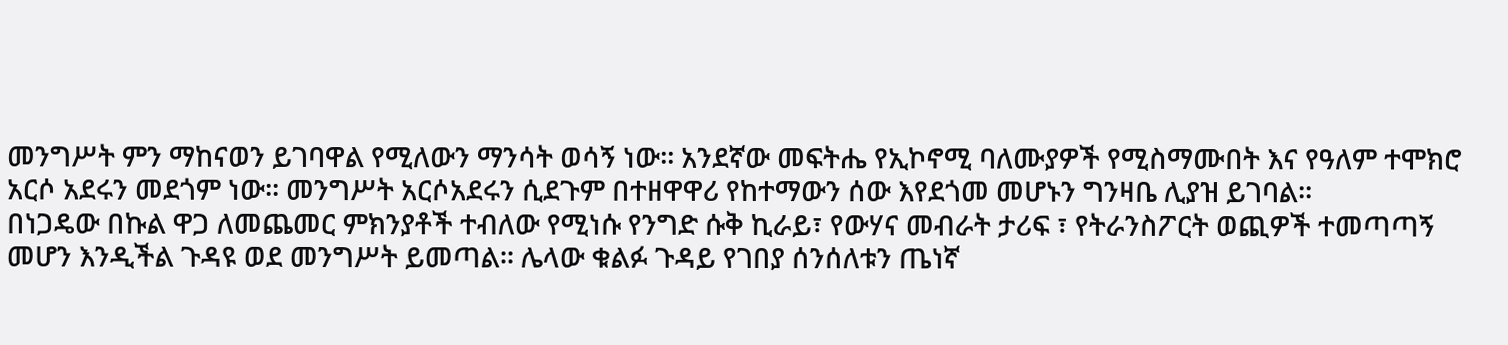መንግሥት ምን ማከናወን ይገባዋል የሚለውን ማንሳት ወሳኝ ነው፡፡ አንደኛው መፍትሔ የኢኮኖሚ ባለሙያዎች የሚስማሙበት እና የዓለም ተሞክሮ አርሶ አደሩን መደጎም ነው፡፡ መንግሥት አርሶአደሩን ሲደጉም በተዘዋዋሪ የከተማውን ሰው እየደጎመ መሆኑን ግንዛቤ ሊያዝ ይገባል፡፡
በነጋዴው በኩል ዋጋ ለመጨመር ምክንያቶች ተብለው የሚነሱ የንግድ ሱቅ ኪራይ፣ የውሃና መብራት ታሪፍ ፣ የትራንስፖርት ወጪዎች ተመጣጣኝ መሆን እንዲችል ጉዳዩ ወደ መንግሥት ይመጣል፡፡ ሌላው ቁልፉ ጉዳይ የገበያ ሰንሰለቱን ጤነኛ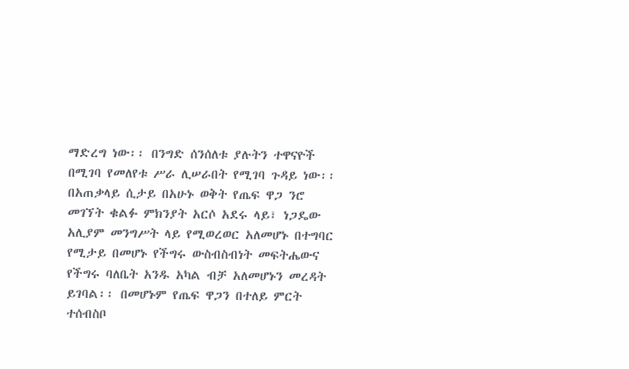ማድረግ ነው፡፡ በንግድ ሰንሰለቱ ያሉትን ተዋናዮች በሚገባ የመለየቱ ሥራ ሊሠራበት የሚገባ ጉዳይ ነው፡፡
በአጠቃላይ ሲታይ በአሁኑ ወቅት የጤፍ ዋጋ ንሮ መገኘት ቁልፉ ምክንያት አርሶ አደሩ ላይ፣ ነጋዴው አሊያም መንግሥት ላይ የሚወረወር አለመሆኑ በተግባር የሚታይ በመሆኑ የችግሩ ውስብስብነት መፍትሔውና የችግሩ ባለቤት አንዱ አካል ብቻ አለመሆኑን መረዳት ይገባል፡፡ በመሆኑም የጤፍ ዋጋን በተለይ ምርት ተሰብስቦ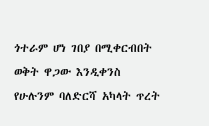ጎተራም ሆነ ገበያ በሚቀርብበት ወቅት ዋጋው እንዲቀንስ የሁሉንም ባለድርሻ አካላት ጥረት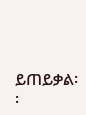ይጠይቃል፡፡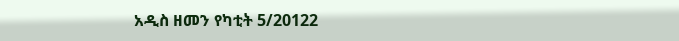አዲስ ዘመን የካቲት 5/20122